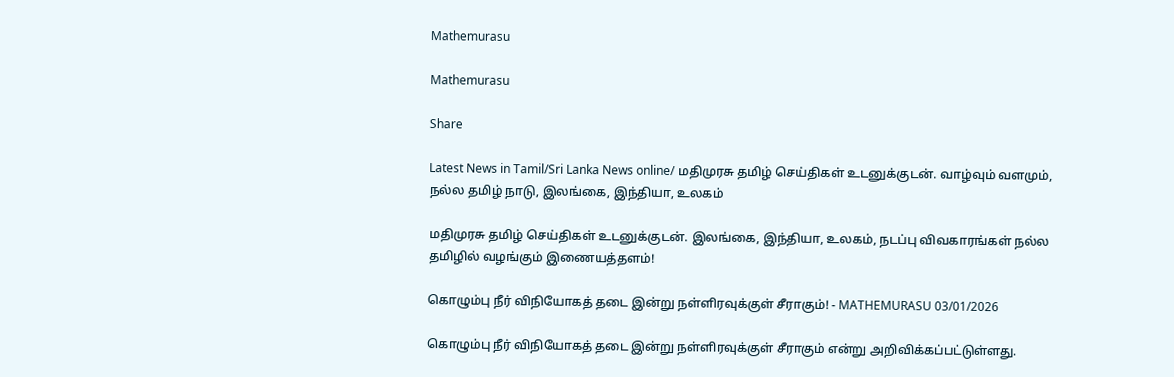Mathemurasu

Mathemurasu

Share

Latest News in Tamil/Sri Lanka News online/ மதிமுரசு தமிழ் செய்திகள் உடனுக்குடன். வாழ்வும் வளமும், நல்ல தமிழ் நாடு, இலங்கை, இந்தியா, உலகம்

மதிமுரசு தமிழ் செய்திகள் உடனுக்குடன். இலங்கை, இந்தியா, உலகம், நடப்பு விவகாரங்கள் நல்ல தமிழில் வழங்கும் இணையத்தளம்!

கொழும்பு நீர் விநியோகத் தடை இன்று நள்ளிரவுக்குள் சீராகும்! - MATHEMURASU 03/01/2026

கொழும்பு நீர் விநியோகத் தடை இன்று நள்ளிரவுக்குள் சீராகும் என்று அறிவிக்கப்பட்டுள்ளது.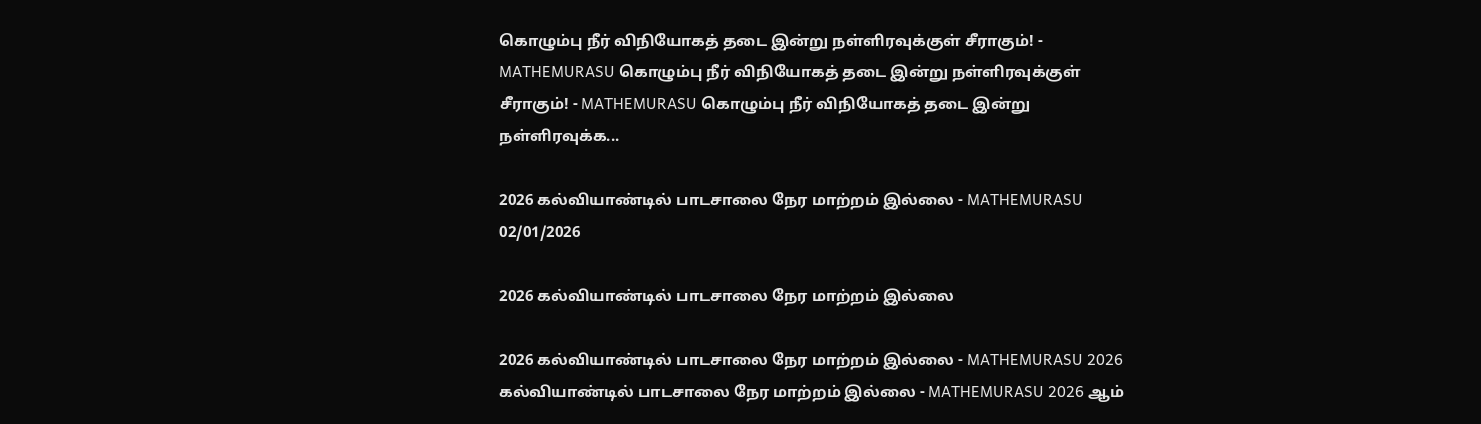கொழும்பு நீர் விநியோகத் தடை இன்று நள்ளிரவுக்குள் சீராகும்! - MATHEMURASU கொழும்பு நீர் விநியோகத் தடை இன்று நள்ளிரவுக்குள் சீராகும்! - MATHEMURASU கொழும்பு நீர் விநியோகத் தடை இன்று நள்ளிரவுக்க...

2026 கல்வியாண்டில் பாடசாலை நேர மாற்றம் இல்லை - MATHEMURASU 02/01/2026

2026 கல்வியாண்டில் பாடசாலை நேர மாற்றம் இல்லை

2026 கல்வியாண்டில் பாடசாலை நேர மாற்றம் இல்லை - MATHEMURASU 2026 கல்வியாண்டில் பாடசாலை நேர மாற்றம் இல்லை - MATHEMURASU 2026 ஆம்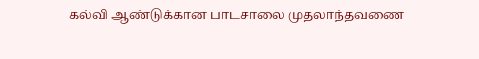கல்வி ஆண்டுக்கான பாடசாலை முதலாந்தவணை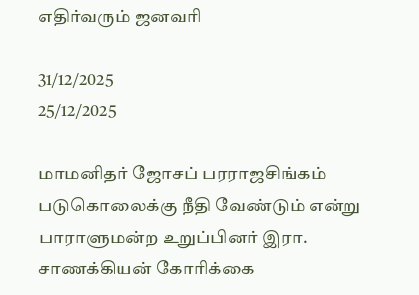எதிர்வரும் ஜனவரி

31/12/2025
25/12/2025

மாமனிதர் ஜோசப் பரராஜசிங்கம் படுகொலைக்கு நீதி வேண்டும் என்று பாராளுமன்ற உறுப்பினர் இரா. சாணக்கியன் கோரிக்கை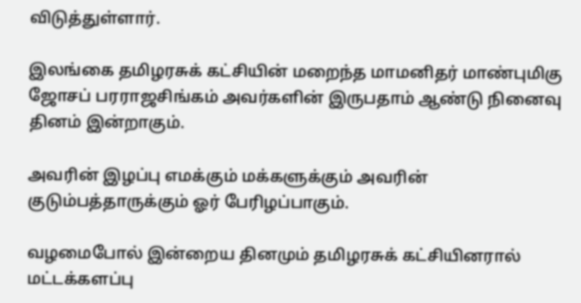விடுத்துள்ளார்.

இலங்கை தமிழரசுக் கட்சியின் மறைந்த மாமனிதர் மாண்புமிகு ஜோசப் பரராஜசிங்கம் அவர்களின் இருபதாம் ஆண்டு நினைவு தினம் இன்றாகும்.

அவரின் இழப்பு எமக்கும் மக்களுக்கும் அவரின் குடும்பத்தாருக்கும் ஓர் பேரிழப்பாகும்.

வழமைபோல் இன்றைய தினமும் தமிழரசுக் கட்சியினரால் மட்டக்களப்பு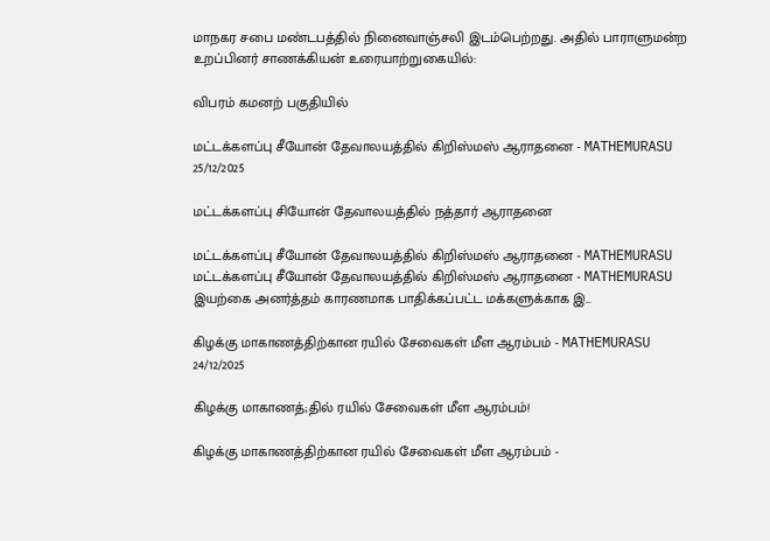மாநகர சபை மண்டபத்தில் நினைவாஞ்சலி இடம்பெற்றது. அதில் பாராளுமன்ற உறப்பினர் சாணக்கியன் உரையாற்றுகையில்:

விபரம் கமனற் பகுதியில்

மட்டக்களப்பு சீயோன் தேவாலயத்தில் கிறிஸ்மஸ் ஆராதனை - MATHEMURASU 25/12/2025

மட்டக்களப்பு சியோன் தேவாலயத்தில் நத்தார் ஆராதனை

மட்டக்களப்பு சீயோன் தேவாலயத்தில் கிறிஸ்மஸ் ஆராதனை - MATHEMURASU மட்டக்களப்பு சீயோன் தேவாலயத்தில் கிறிஸ்மஸ் ஆராதனை - MATHEMURASU இயற்கை அனர்த்தம் காரணமாக பாதிக்கப்பட்ட மக்களுக்காக இ...

கிழக்கு மாகாணத்திற்கான ரயில் சேவைகள் மீள ஆரம்பம் - MATHEMURASU 24/12/2025

கிழக்கு மாகாணத்;தில் ரயில் சேவைகள் மீள ஆரம்பம்!

கிழக்கு மாகாணத்திற்கான ரயில் சேவைகள் மீள ஆரம்பம் -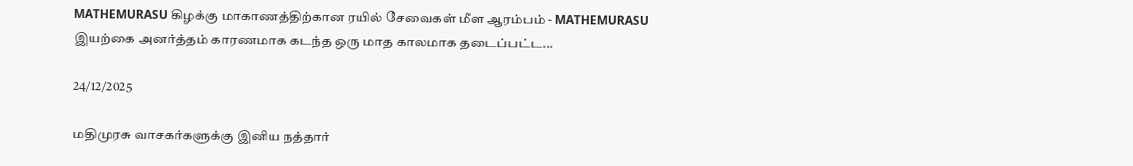MATHEMURASU கிழக்கு மாகாணத்திற்கான ரயில் சேவைகள் மீள ஆரம்பம் - MATHEMURASU இயற்கை அனர்த்தம் காரணமாக கடந்த ஒரு மாத காலமாக தடைப்பட்ட...

24/12/2025

மதிமுரசு வாசகர்களுக்கு இனிய நத்தார்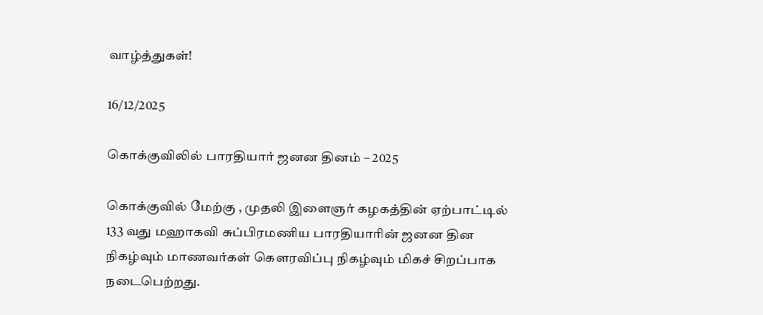வாழ்த்துகள்!

16/12/2025

கொக்குவிலில் பாரதியார் ஜனன தினம் – 2025

கொக்குவில் மேற்கு , முதலி இளைஞர் கழகத்தின் ஏற்பாட்டில் 133 வது மஹாகவி சுப்பிரமணிய பாரதியாரின் ஜனன தின நிகழ்வும் மாணவர்கள் கெளரவிப்பு நிகழ்வும் மிகச் சிறப்பாக நடைபெற்றது.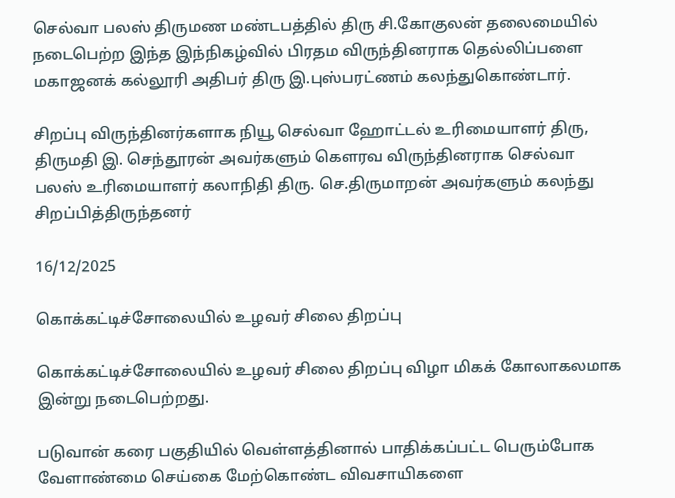செல்வா பலஸ் திருமண மண்டபத்தில் திரு சி.கோகுலன் தலைமையில் நடைபெற்ற இந்த இந்நிகழ்வில் பிரதம விருந்தினராக தெல்லிப்பளை மகாஜனக் கல்லூரி அதிபர் திரு இ.புஸ்பரட்ணம் கலந்துகொண்டார்.

சிறப்பு விருந்தினர்களாக நியூ செல்வா ஹோட்டல் உரிமையாளர் திரு, திருமதி இ. செந்தூரன் அவர்களும் கெளரவ விருந்தினராக செல்வா பலஸ் உரிமையாளர் கலாநிதி திரு. செ.திருமாறன் அவர்களும் கலந்து சிறப்பித்திருந்தனர்

16/12/2025

கொக்கட்டிச்சோலையில் உழவர் சிலை திறப்பு

கொக்கட்டிச்சோலையில் உழவர் சிலை திறப்பு விழா மிகக் கோலாகலமாக இன்று நடைபெற்றது.

படுவான் கரை பகுதியில் வெள்ளத்தினால் பாதிக்கப்பட்ட பெரும்போக வேளாண்மை செய்கை மேற்கொண்ட விவசாயிகளை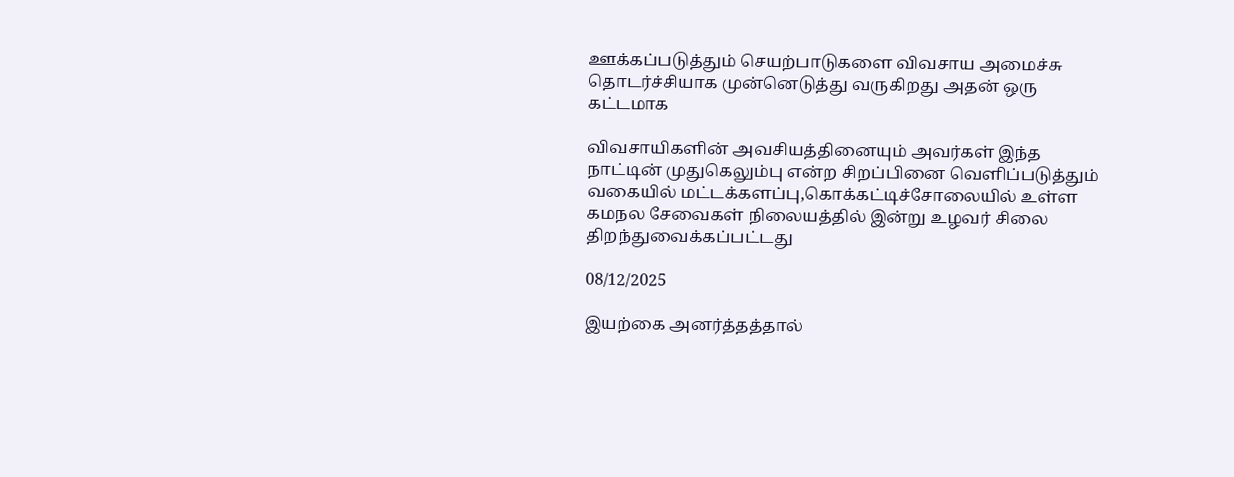ஊக்கப்படுத்தும் செயற்பாடுகளை விவசாய அமைச்சு தொடர்ச்சியாக முன்னெடுத்து வருகிறது அதன் ஒரு கட்டமாக

விவசாயிகளின் அவசியத்தினையும் அவர்கள் இந்த நாட்டின் முதுகெலும்பு என்ற சிறப்பினை வெளிப்படுத்தும் வகையில் மட்டக்களப்பு,கொக்கட்டிச்சோலையில் உள்ள கமநல சேவைகள் நிலையத்தில் இன்று உழவர் சிலை திறந்துவைக்கப்பட்டது

08/12/2025

இயற்கை அனர்த்தத்தால்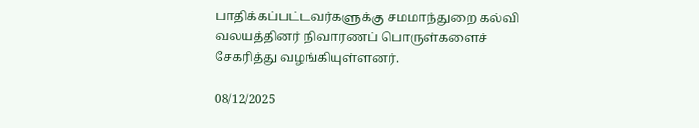பாதிக்கப்பட்டவர்களுக்கு சமமாந்துறை கல்வி வலயத்தினர் நிவாரணப் பொருள்களைச் சேகரித்து வழங்கியுள்ளனர்.

08/12/2025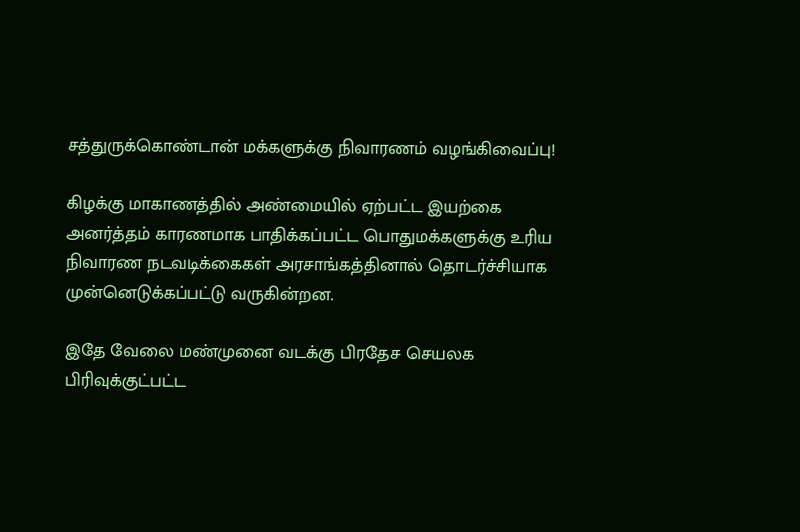சத்துருக்கொண்டான் மக்களுக்கு நிவாரணம் வழங்கிவைப்பு!

கிழக்கு மாகாணத்தில் அண்மையில் ஏற்பட்ட இயற்கை அனர்த்தம் காரணமாக பாதிக்கப்பட்ட பொதுமக்களுக்கு உரிய நிவாரண நடவடிக்கைகள் அரசாங்கத்தினால் தொடர்ச்சியாக முன்னெடுக்கப்பட்டு வருகின்றன.

இதே வேலை மண்முனை வடக்கு பிரதேச செயலக பிரிவுக்குட்பட்ட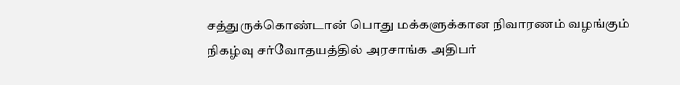சத்துருக்கொண்டான் பொது மக்களுக்கான நிவாரணம் வழங்கும் நிகழ்வு சர்வோதயத்தில் அரசாங்க அதிபர்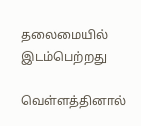தலைமையில் இடம்பெற்றது

வெள்ளத்தினால்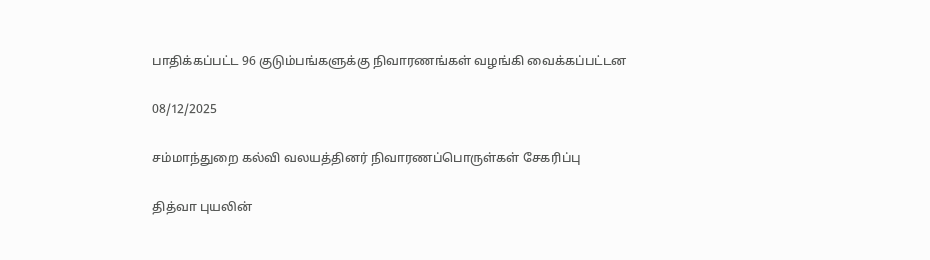பாதிக்கப்பட்ட 96 குடும்பங்களுக்கு நிவாரணங்கள் வழங்கி வைக்கப்பட்டன

08/12/2025

சம்மாந்துறை கல்வி வலயத்தினர் நிவாரணப்பொருள்கள் சேகரிப்பு

தித்வா புயலின்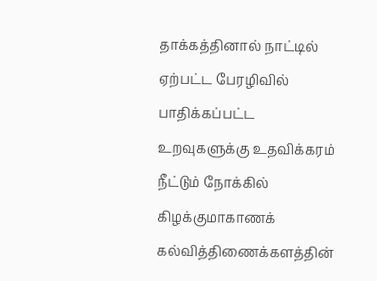தாக்கத்தினால் நாட்டில் ஏற்பட்ட பேரழிவில் பாதிக்கப்பட்ட உறவுகளுக்கு உதவிக்கரம் நீட்டும் நோக்கில் கிழக்குமாகாணக் கல்வித்திணைக்களத்தின்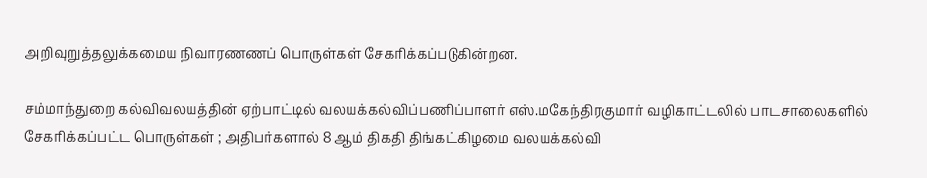அறிவுறுத்தலுக்கமைய நிவாரணணப் பொருள்கள் சேகரிக்கப்படுகின்றன.

சம்மாந்துறை கல்விவலயத்தின் ஏற்பாட்டில் வலயக்கல்விப்பணிப்பாளர் எஸ்.மகேந்திரகுமார் வழிகாட்டலில் பாடசாலைகளில் சேகரிக்கப்பட்ட பொருள்கள் ; அதிபர்களால் 8 ஆம் திகதி திங்கட்கிழமை வலயக்கல்வி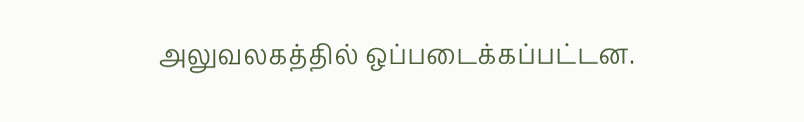அலுவலகத்தில் ஒப்படைக்கப்பட்டன.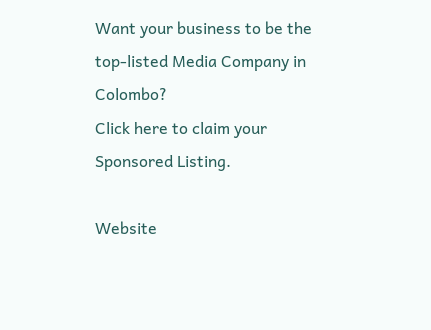Want your business to be the top-listed Media Company in Colombo?
Click here to claim your Sponsored Listing.

Website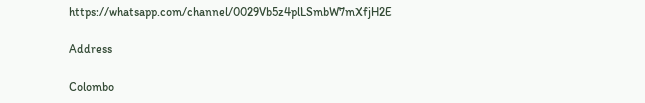https://whatsapp.com/channel/0029Vb5z4plLSmbW7mXfjH2E

Address

Colombo